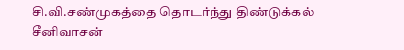சி.வி.சண்முகத்தை தொடர்ந்து திண்டுக்கல் சீனிவாசன்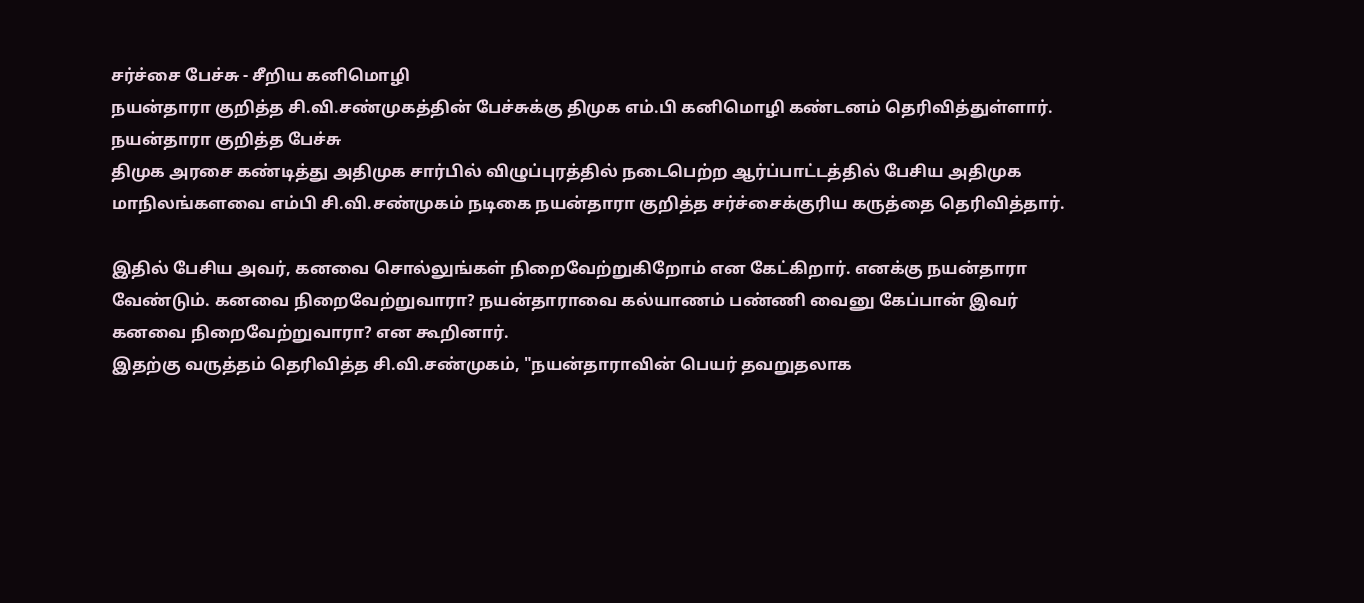சர்ச்சை பேச்சு - சீறிய கனிமொழி
நயன்தாரா குறித்த சி.வி.சண்முகத்தின் பேச்சுக்கு திமுக எம்.பி கனிமொழி கண்டனம் தெரிவித்துள்ளார்.
நயன்தாரா குறித்த பேச்சு
திமுக அரசை கண்டித்து அதிமுக சார்பில் விழுப்புரத்தில் நடைபெற்ற ஆர்ப்பாட்டத்தில் பேசிய அதிமுக மாநிலங்களவை எம்பி சி.வி.சண்முகம் நடிகை நயன்தாரா குறித்த சர்ச்சைக்குரிய கருத்தை தெரிவித்தார்.

இதில் பேசிய அவர், கனவை சொல்லுங்கள் நிறைவேற்றுகிறோம் என கேட்கிறார். எனக்கு நயன்தாரா வேண்டும். கனவை நிறைவேற்றுவாரா? நயன்தாராவை கல்யாணம் பண்ணி வைனு கேப்பான் இவர் கனவை நிறைவேற்றுவாரா? என கூறினார்.
இதற்கு வருத்தம் தெரிவித்த சி.வி.சண்முகம், "நயன்தாராவின் பெயர் தவறுதலாக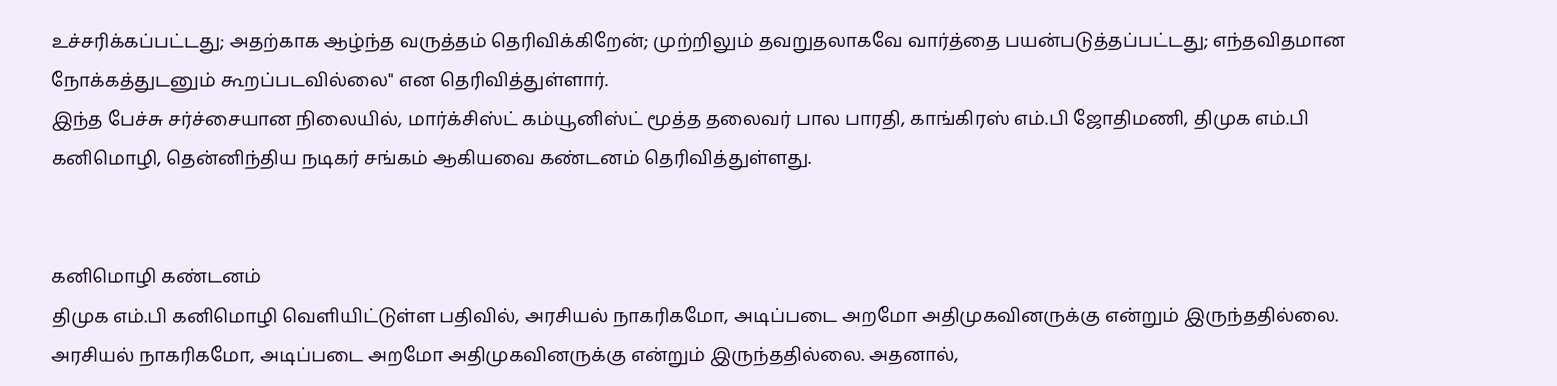உச்சரிக்கப்பட்டது; அதற்காக ஆழ்ந்த வருத்தம் தெரிவிக்கிறேன்; முற்றிலும் தவறுதலாகவே வார்த்தை பயன்படுத்தப்பட்டது; எந்தவிதமான நோக்கத்துடனும் கூறப்படவில்லை" என தெரிவித்துள்ளார்.
இந்த பேச்சு சர்ச்சையான நிலையில், மார்க்சிஸ்ட் கம்யூனிஸ்ட் மூத்த தலைவர் பால பாரதி, காங்கிரஸ் எம்.பி ஜோதிமணி, திமுக எம்.பி கனிமொழி, தென்னிந்திய நடிகர் சங்கம் ஆகியவை கண்டனம் தெரிவித்துள்ளது.


கனிமொழி கண்டனம்
திமுக எம்.பி கனிமொழி வெளியிட்டுள்ள பதிவில், அரசியல் நாகரிகமோ, அடிப்படை அறமோ அதிமுகவினருக்கு என்றும் இருந்ததில்லை.
அரசியல் நாகரிகமோ, அடிப்படை அறமோ அதிமுகவினருக்கு என்றும் இருந்ததில்லை. அதனால்,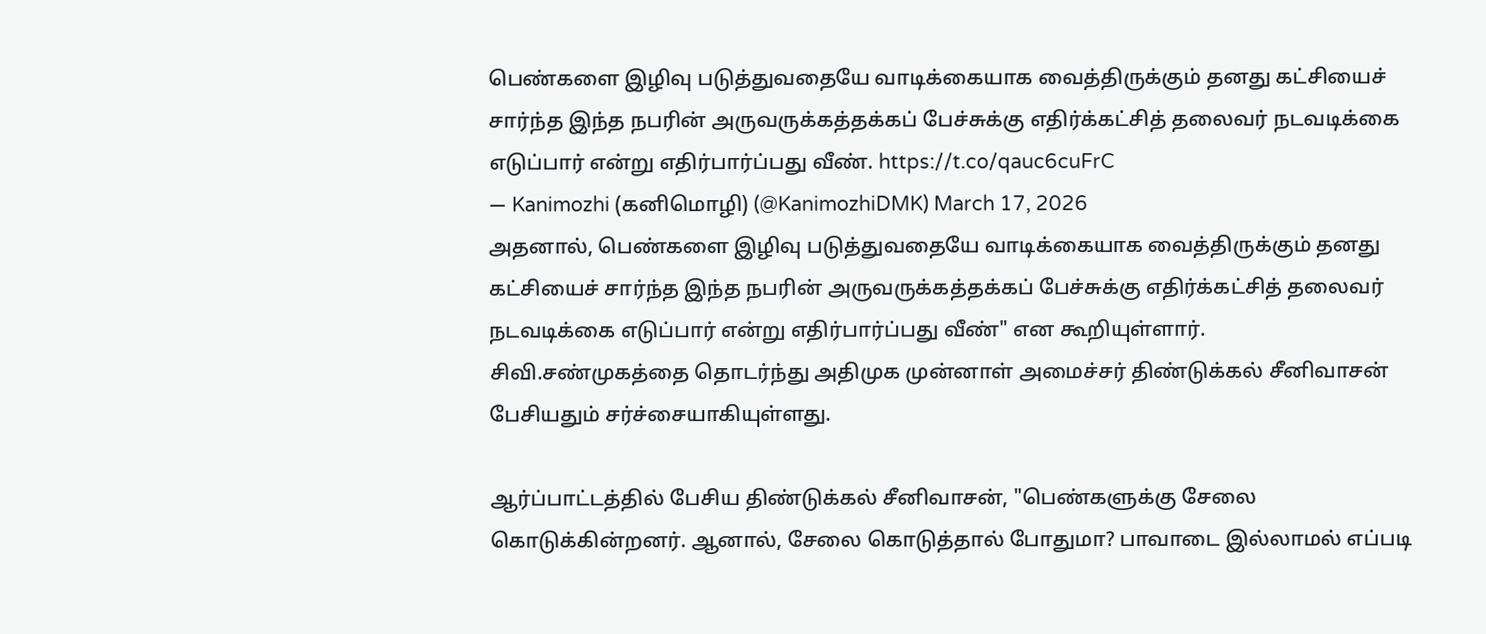பெண்களை இழிவு படுத்துவதையே வாடிக்கையாக வைத்திருக்கும் தனது கட்சியைச் சார்ந்த இந்த நபரின் அருவருக்கத்தக்கப் பேச்சுக்கு எதிர்க்கட்சித் தலைவர் நடவடிக்கை எடுப்பார் என்று எதிர்பார்ப்பது வீண். https://t.co/qauc6cuFrC
— Kanimozhi (கனிமொழி) (@KanimozhiDMK) March 17, 2026
அதனால், பெண்களை இழிவு படுத்துவதையே வாடிக்கையாக வைத்திருக்கும் தனது கட்சியைச் சார்ந்த இந்த நபரின் அருவருக்கத்தக்கப் பேச்சுக்கு எதிர்க்கட்சித் தலைவர் நடவடிக்கை எடுப்பார் என்று எதிர்பார்ப்பது வீண்" என கூறியுள்ளார்.
சிவி.சண்முகத்தை தொடர்ந்து அதிமுக முன்னாள் அமைச்சர் திண்டுக்கல் சீனிவாசன் பேசியதும் சர்ச்சையாகியுள்ளது.

ஆர்ப்பாட்டத்தில் பேசிய திண்டுக்கல் சீனிவாசன், "பெண்களுக்கு சேலை கொடுக்கின்றனர். ஆனால், சேலை கொடுத்தால் போதுமா? பாவாடை இல்லாமல் எப்படி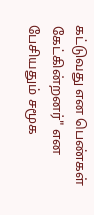கட்டுவது என பெண்கள் கேட்கின்றனர்" என பேசியதும் சமூக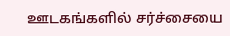ஊடகங்களில் சர்ச்சையை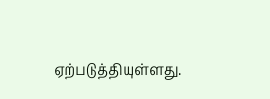ஏற்படுத்தியுள்ளது.